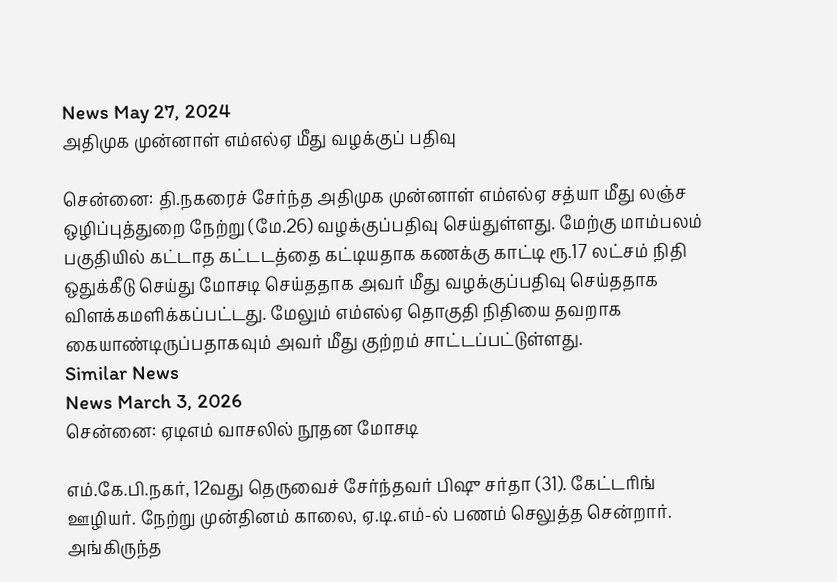News May 27, 2024
அதிமுக முன்னாள் எம்எல்ஏ மீது வழக்குப் பதிவு

சென்னை: தி.நகரைச் சேர்ந்த அதிமுக முன்னாள் எம்எல்ஏ சத்யா மீது லஞ்ச ஒழிப்புத்துறை நேற்று (மே.26) வழக்குப்பதிவு செய்துள்ளது. மேற்கு மாம்பலம் பகுதியில் கட்டாத கட்டடத்தை கட்டியதாக கணக்கு காட்டி ரூ.17 லட்சம் நிதி ஒதுக்கீடு செய்து மோசடி செய்ததாக அவர் மீது வழக்குப்பதிவு செய்ததாக விளக்கமளிக்கப்பட்டது. மேலும் எம்எல்ஏ தொகுதி நிதியை தவறாக கையாண்டிருப்பதாகவும் அவர் மீது குற்றம் சாட்டப்பட்டுள்ளது.
Similar News
News March 3, 2026
சென்னை: ஏடிஎம் வாசலில் நூதன மோசடி

எம்.கே.பி.நகர், 12வது தெருவைச் சேர்ந்தவர் பிஷு சர்தா (31). கேட்டரிங் ஊழியர். நேற்று முன்தினம் காலை, ஏ.டி.எம்-ல் பணம் செலுத்த சென்றார். அங்கிருந்த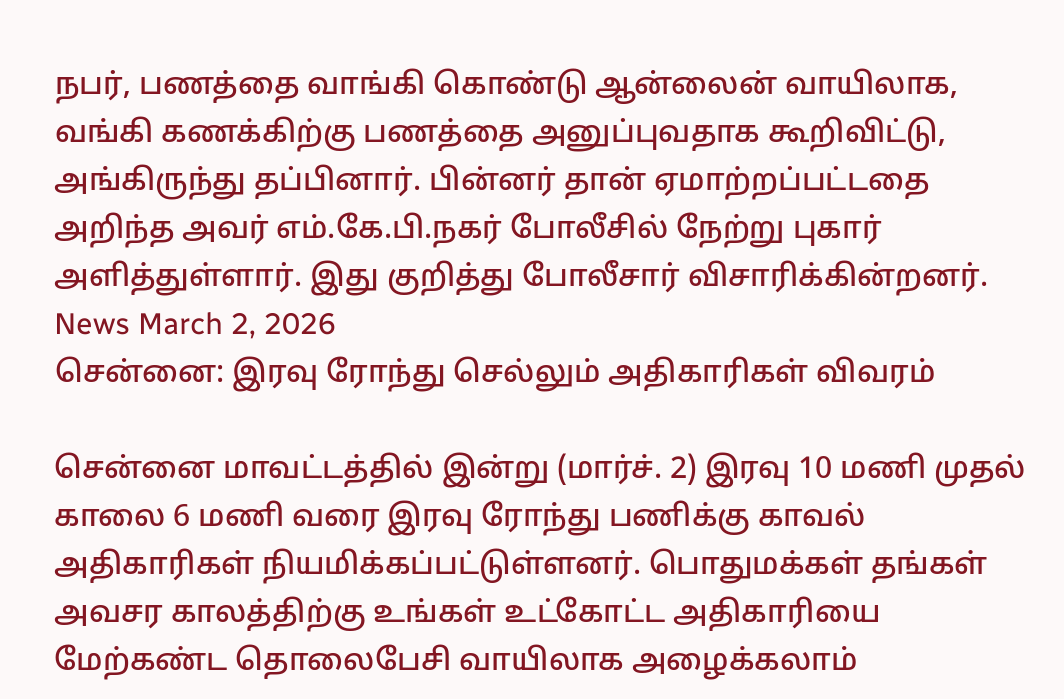நபர், பணத்தை வாங்கி கொண்டு ஆன்லைன் வாயிலாக, வங்கி கணக்கிற்கு பணத்தை அனுப்புவதாக கூறிவிட்டு, அங்கிருந்து தப்பினார். பின்னர் தான் ஏமாற்றப்பட்டதை அறிந்த அவர் எம்.கே.பி.நகர் போலீசில் நேற்று புகார் அளித்துள்ளார். இது குறித்து போலீசார் விசாரிக்கின்றனர்.
News March 2, 2026
சென்னை: இரவு ரோந்து செல்லும் அதிகாரிகள் விவரம்

சென்னை மாவட்டத்தில் இன்று (மார்ச். 2) இரவு 10 மணி முதல் காலை 6 மணி வரை இரவு ரோந்து பணிக்கு காவல் அதிகாரிகள் நியமிக்கப்பட்டுள்ளனர். பொதுமக்கள் தங்கள் அவசர காலத்திற்கு உங்கள் உட்கோட்ட அதிகாரியை மேற்கண்ட தொலைபேசி வாயிலாக அழைக்கலாம்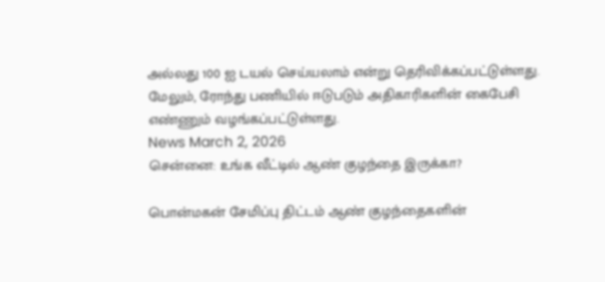அல்லது 100 ஐ டயல் செய்யலாம் என்று தெரிவிக்கப்பட்டுள்ளது. மேலும், ரோந்து பணியில் ஈடுபடும் அதிகாரிகளின் கைபேசி எண்ணும் வழங்கப்பட்டுள்ளது.
News March 2, 2026
சென்னை: உங்க வீட்டில் ஆண் குழந்தை இருக்கா?

பொன்மகன் சேமிப்பு திட்டம் ஆண் குழந்தைகளின்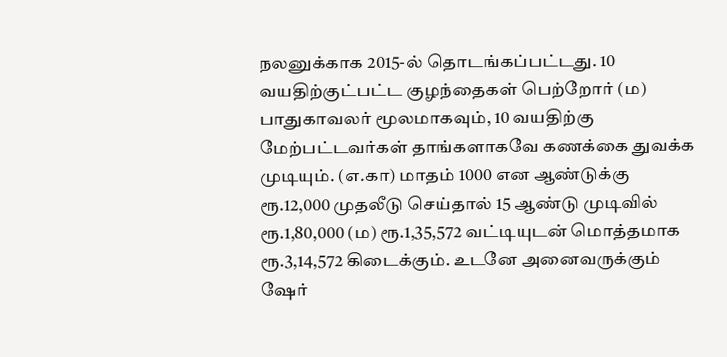நலனுக்காக 2015-ல் தொடங்கப்பட்டது. 10 வயதிற்குட்பட்ட குழந்தைகள் பெற்றோர் (ம) பாதுகாவலர் மூலமாகவும், 10 வயதிற்கு மேற்பட்டவர்கள் தாங்களாகவே கணக்கை துவக்க முடியும். (எ.கா) மாதம் 1000 என ஆண்டுக்கு ரூ.12,000 முதலீடு செய்தால் 15 ஆண்டு முடிவில் ரூ.1,80,000 (ம) ரூ.1,35,572 வட்டியுடன் மொத்தமாக ரூ.3,14,572 கிடைக்கும். உடனே அனைவருக்கும் ஷேர்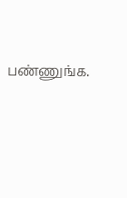பண்ணுங்க.